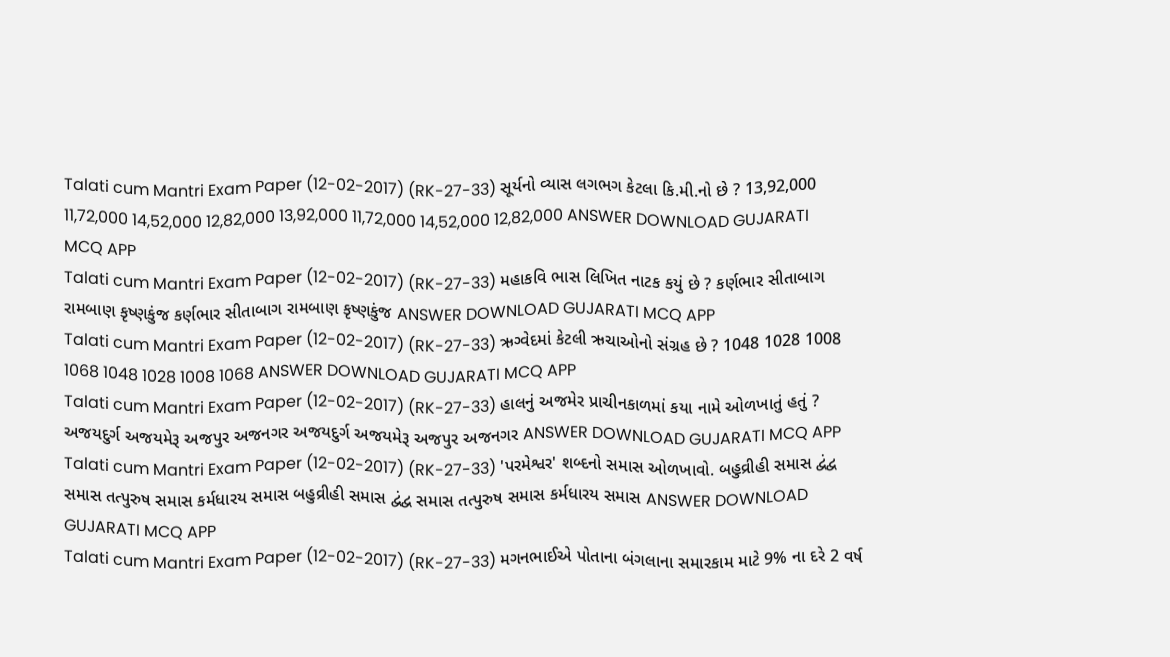Talati cum Mantri Exam Paper (12-02-2017) (RK-27-33) સૂર્યનો વ્યાસ લગભગ કેટલા કિ.મી.નો છે ? 13,92,000 11,72,000 14,52,000 12,82,000 13,92,000 11,72,000 14,52,000 12,82,000 ANSWER DOWNLOAD GUJARATI MCQ APP
Talati cum Mantri Exam Paper (12-02-2017) (RK-27-33) મહાકવિ ભાસ લિખિત નાટક કયું છે ? કર્ણભાર સીતાબાગ રામબાણ કૃષ્ણકુંજ કર્ણભાર સીતાબાગ રામબાણ કૃષ્ણકુંજ ANSWER DOWNLOAD GUJARATI MCQ APP
Talati cum Mantri Exam Paper (12-02-2017) (RK-27-33) ઋગ્વેદમાં કેટલી ઋચાઓનો સંગ્રહ છે ? 1048 1028 1008 1068 1048 1028 1008 1068 ANSWER DOWNLOAD GUJARATI MCQ APP
Talati cum Mantri Exam Paper (12-02-2017) (RK-27-33) હાલનું અજમેર પ્રાચીનકાળમાં કયા નામે ઓળખાતું હતું ? અજયદુર્ગ અજયમેરૂ અજપુર અજનગર અજયદુર્ગ અજયમેરૂ અજપુર અજનગર ANSWER DOWNLOAD GUJARATI MCQ APP
Talati cum Mantri Exam Paper (12-02-2017) (RK-27-33) 'પરમેશ્વર' શબ્દનો સમાસ ઓળખાવો. બહુવ્રીહી સમાસ દ્વંદ્વ સમાસ તત્પુરુષ સમાસ કર્મધારય સમાસ બહુવ્રીહી સમાસ દ્વંદ્વ સમાસ તત્પુરુષ સમાસ કર્મધારય સમાસ ANSWER DOWNLOAD GUJARATI MCQ APP
Talati cum Mantri Exam Paper (12-02-2017) (RK-27-33) મગનભાઈએ પોતાના બંગલાના સમારકામ માટે 9% ના દરે 2 વર્ષ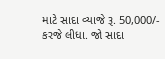માટે સાદા વ્યાજે રૂ. 50,000/- કરજે લીધા. જો સાદા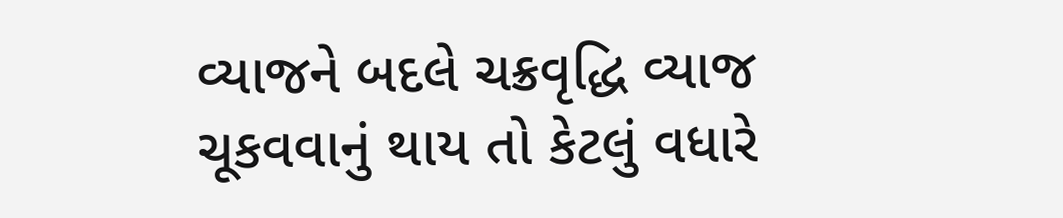વ્યાજને બદલે ચક્રવૃદ્ધિ વ્યાજ ચૂકવવાનું થાય તો કેટલું વધારે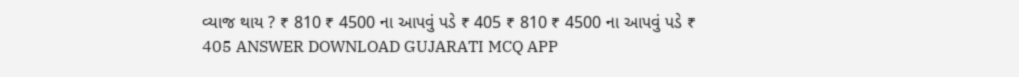વ્યાજ થાય ? ₹ 810 ₹ 4500 ના આપવું પડે ₹ 405 ₹ 810 ₹ 4500 ના આપવું પડે ₹ 405 ANSWER DOWNLOAD GUJARATI MCQ APP